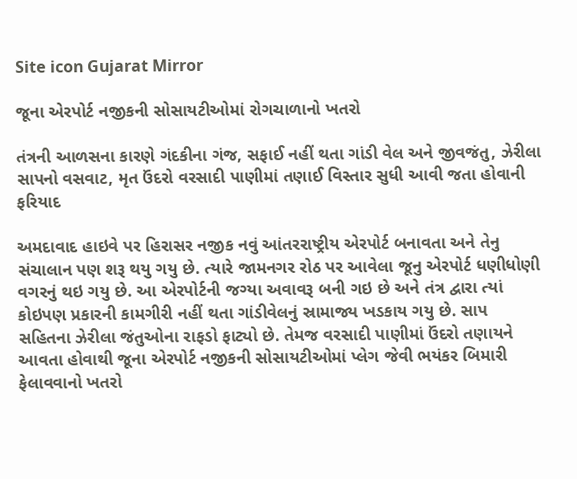Site icon Gujarat Mirror

જૂના એરપોર્ટ નજીકની સોસાયટીઓમાં રોગચાળાનો ખતરો

તંત્રની આળસના કારણે ગંદકીના ગંજ, સફાઈ નહીં થતા ગાંડી વેલ અને જીવજંતુ, ઝેરીલા સાપનો વસવાટ, મૃત ઉંદરો વરસાદી પાણીમાં તણાઈ વિસ્તાર સુધી આવી જતા હોવાની ફરિયાદ

અમદાવાદ હાઇવે પર હિરાસર નજીક નવું આંતરરાષ્ટ્રીય એરપોર્ટ બનાવતા અને તેનુ સંચાલાન પણ શરૂ થયુ ગયુ છે. ત્યારે જામનગર રોઠ પર આવેલા જૂનુ એરપોર્ટ ધણીધોણી વગરનું થઇ ગયુ છે. આ એરપોર્ટની જગ્યા અવાવરૂ બની ગઇ છે અને તંત્ર દ્વારા ત્યાં કોઇપણ પ્રકારની કામગીરી નહીં થતા ગાંડીવેલનું સ્રામાજ્ય ખડકાય ગયુ છે. સાપ સહિતના ઝેરીલા જંતુઓના રાફડો ફાટ્યો છે. તેમજ વરસાદી પાણીમાં ઉંદરો તણાયને આવતા હોવાથી જૂના એરપોર્ટ નજીકની સોસાયટીઓમાં પ્લેગ જેવી ભયંકર બિમારી ફેલાવવાનો ખતરો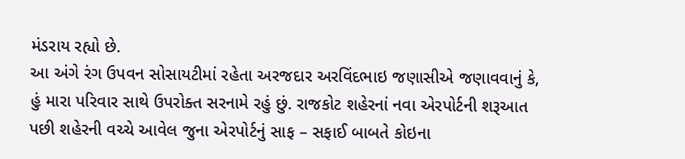મંડરાય રહ્યો છે.
આ અંગે રંગ ઉપવન સોસાયટીમાં રહેતા અરજદાર અરવિંદભાઇ જણાસીએ જણાવવાનું કે, હું મારા પરિવાર સાથે ઉપરોક્ત સરનામે રહું છું. રાજકોટ શહેરનાં નવા એરપોર્ટની શરૂઆત પછી શહેરની વચ્ચે આવેલ જુના એરપોર્ટનું સાફ – સફાઈ બાબતે કોઇના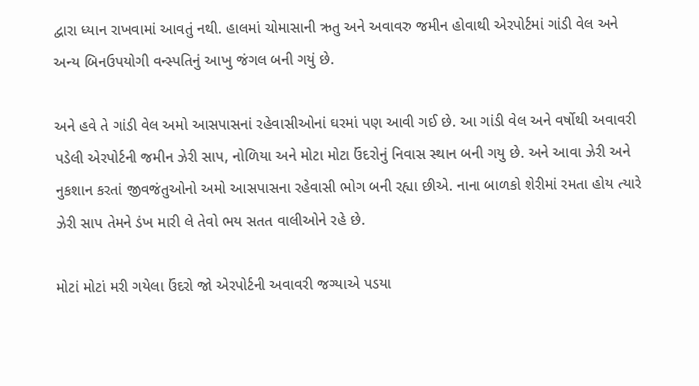દ્વારા ધ્યાન રાખવામાં આવતું નથી. હાલમાં ચોમાસાની ઋતુ અને અવાવરુ જમીન હોવાથી એરપોર્ટમાં ગાંડી વેલ અને અન્ય બિનઉપયોગી વન્સ્પતિનું આખુ જંગલ બની ગયું છે.

અને હવે તે ગાંડી વેલ અમો આસપાસનાં રહેવાસીઓનાં ઘરમાં પણ આવી ગઈ છે. આ ગાંડી વેલ અને વર્ષોથી અવાવરી પડેલી એરપોર્ટની જમીન ઝેરી સાપ, નોળિયા અને મોટા મોટા ઉંદરોનું નિવાસ સ્થાન બની ગયુ છે. અને આવા ઝેરી અને નુકશાન કરતાં જીવજંતુઓનો અમો આસપાસના રહેવાસી ભોગ બની રહ્યા છીએ. નાના બાળકો શેરીમાં રમતા હોય ત્યારે ઝેરી સાપ તેમને ડંખ મારી લે તેવો ભય સતત વાલીઓને રહે છે.

મોટાં મોટાં મરી ગયેલા ઉંદરો જો એરપોર્ટની અવાવરી જગ્યાએ પડયા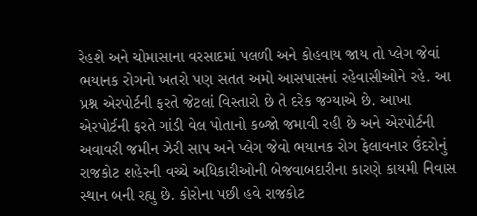રેહશે અને ચોમાસાના વરસાદમાં પલળી અને કોહવાય જાય તો પ્લેગ જેવાં ભયાનક રોગનો ખતરો પણ સતત અમો આસપાસનાં રહેવાસીઓને રહે. આ પ્રશ્ન એરપોર્ટની ફરતે જેટલાં વિસ્તારો છે તે દરેક જગ્યાએ છે. આખા એરપોર્ટની ફરતે ગાંડી વેલ પોતાનો કબ્જો જમાવી રહી છે અને એરપોર્ટની અવાવરી જમીન ઝેરી સાપ અને પ્લેગ જેવો ભયાનક રોગ ફેલાવનાર ઉંદરોનું રાજકોટ શહેરની વચ્ચે અધિકારીઓની બેજવાબદારીના કારણે કાયમી નિવાસ સ્થાન બની રહ્યુ છે. કોરોના પછી હવે રાજકોટ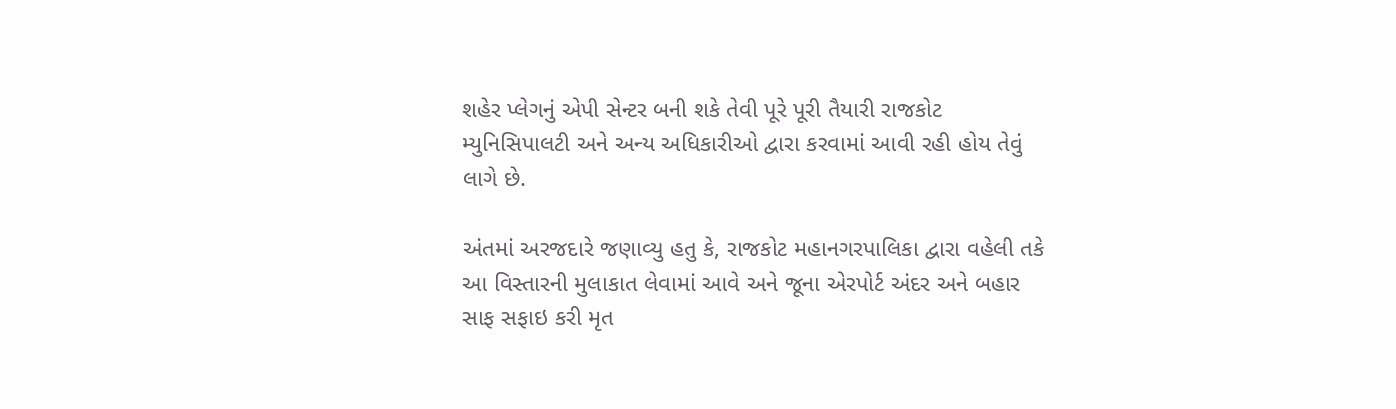શહેર પ્લેગનું એપી સેન્ટર બની શકે તેવી પૂરે પૂરી તૈયારી રાજકોટ મ્યુનિસિપાલટી અને અન્ય અધિકારીઓ દ્વારા કરવામાં આવી રહી હોય તેવું લાગે છે.

અંતમાં અરજદારે જણાવ્યુ હતુ કે, રાજકોટ મહાનગરપાલિકા દ્વારા વહેલી તકે આ વિસ્તારની મુલાકાત લેવામાં આવે અને જૂના એરપોર્ટ અંદર અને બહાર સાફ સફાઇ કરી મૃત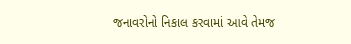જનાવરોનો નિકાલ કરવામાં આવે તેમજ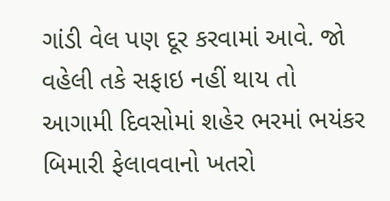ગાંડી વેલ પણ દૂર કરવામાં આવે. જો વહેલી તકે સફાઇ નહીં થાય તો આગામી દિવસોમાં શહેર ભરમાં ભયંકર બિમારી ફેલાવવાનો ખતરો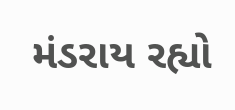મંડરાય રહ્યો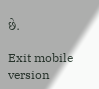છે.

Exit mobile version